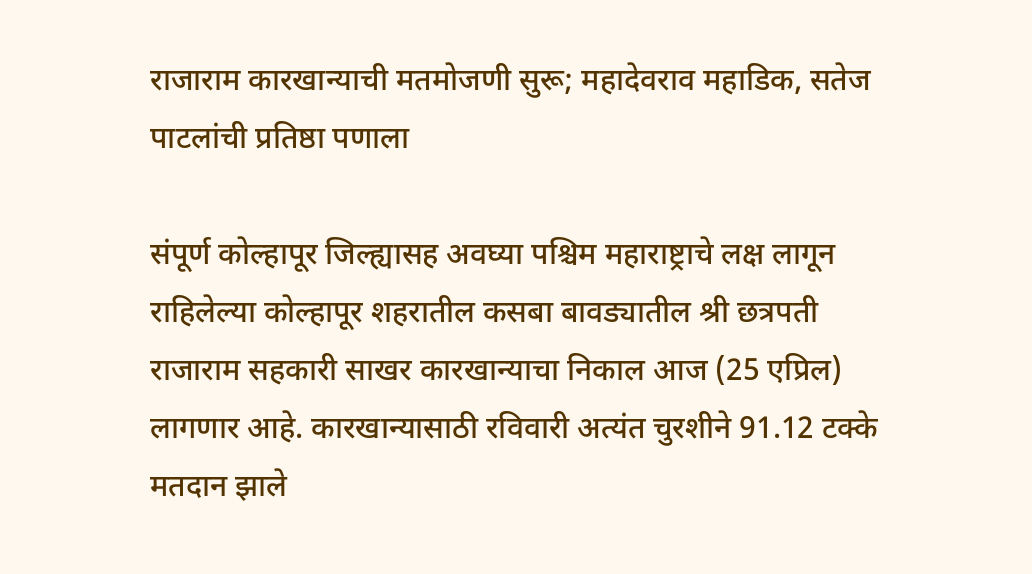राजाराम कारखान्याची मतमोजणी सुरू; महादेवराव महाडिक, सतेज पाटलांची प्रतिष्ठा पणाला

संपूर्ण कोल्हापूर जिल्ह्यासह अवघ्या पश्चिम महाराष्ट्राचे लक्ष लागून राहिलेल्या कोल्हापूर शहरातील कसबा बावड्यातील श्री छत्रपती राजाराम सहकारी साखर कारखान्याचा निकाल आज (25 एप्रिल) लागणार आहे. कारखान्यासाठी रविवारी अत्यंत चुरशीने 91.12 टक्के मतदान झाले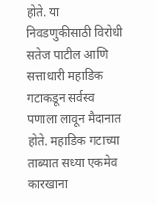होते. या निवडणुकीसाठी विरोधी सतेज पाटील आणि सत्ताधारी महाडिक गटाकडून सर्वस्व पणाला लावून मैदानात होते. महाडिक गटाच्या ताब्यात सध्या एकमेव कारखाना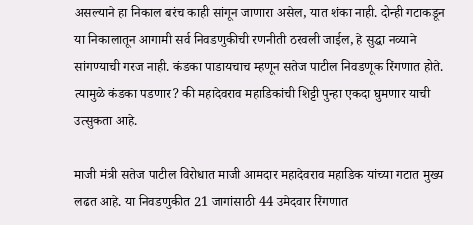असल्याने हा निकाल बरंच काही सांगून जाणारा असेल, यात शंका नाही. दोन्ही गटाकडून या निकालातून आगामी सर्व निवडणुकीची रणनीती ठरवली जाईल, हे सुद्धा नव्याने सांगण्याची गरज नाही. कंडका पाडायचाच म्हणून सतेज पाटील निवडणूक रिंगणात होते. त्यामुळे कंडका पडणार? की महादेवराव महाडिकांची शिट्टी पुन्हा एकदा घुमणार याची उत्सुकता आहे.

माजी मंत्री सतेज पाटील विरोधात माजी आमदार महादेवराव महाडिक यांच्या गटात मुख्य लढत आहे. या निवडणुकीत 21 जागांसाठी 44 उमेदवार रिंगणात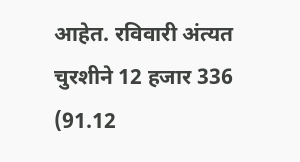आहेत. रविवारी अंत्यत चुरशीने 12 हजार 336 (91.12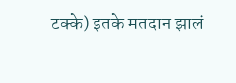टक्के) इतके मतदान झालं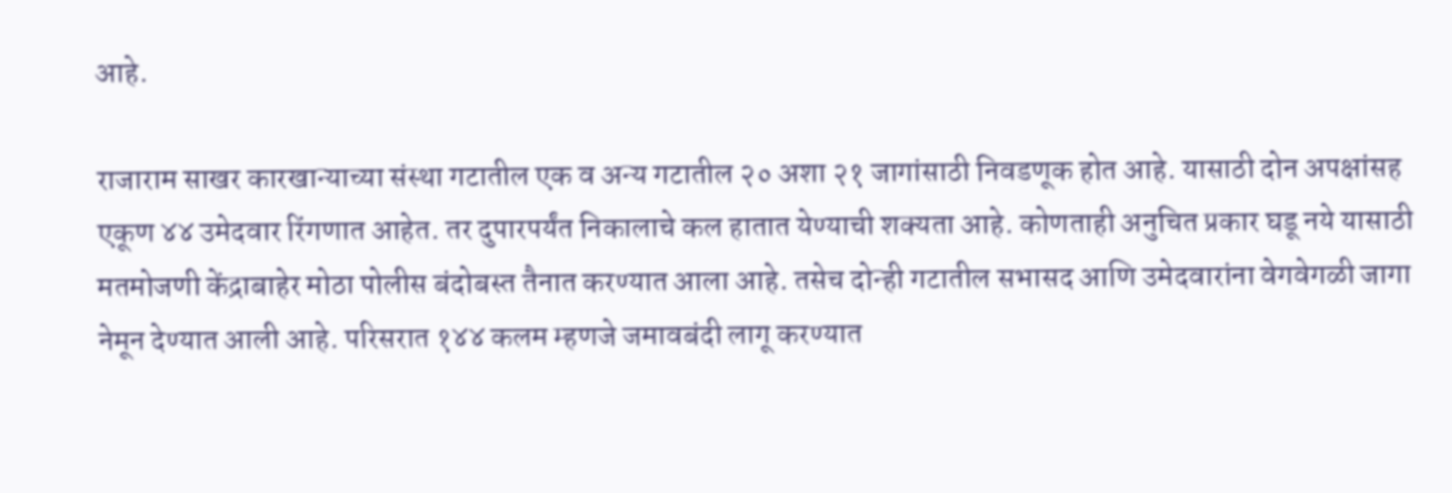आहे.

राजाराम साखर कारखान्याच्या संस्था गटातील एक व अन्य गटातील २० अशा २१ जागांसाठी निवडणूक होत आहे. यासाठी दोन अपक्षांसह एकूण ४४ उमेदवार रिंगणात आहेत. तर दुपारपर्यंत निकालाचे कल हातात येण्याची शक्यता आहे. कोणताही अनुचित प्रकार घडू नये यासाठी मतमोजणी केंद्राबाहेर मोठा पोलीस बंदोबस्त तैनात करण्यात आला आहे. तसेच दोन्ही गटातील सभासद आणि उमेदवारांना वेगवेगळी जागा नेमून देण्यात आली आहे. परिसरात १४४ कलम म्हणजे जमावबंदी लागू करण्यात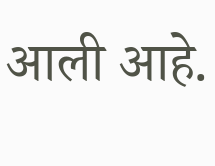आली आहे.